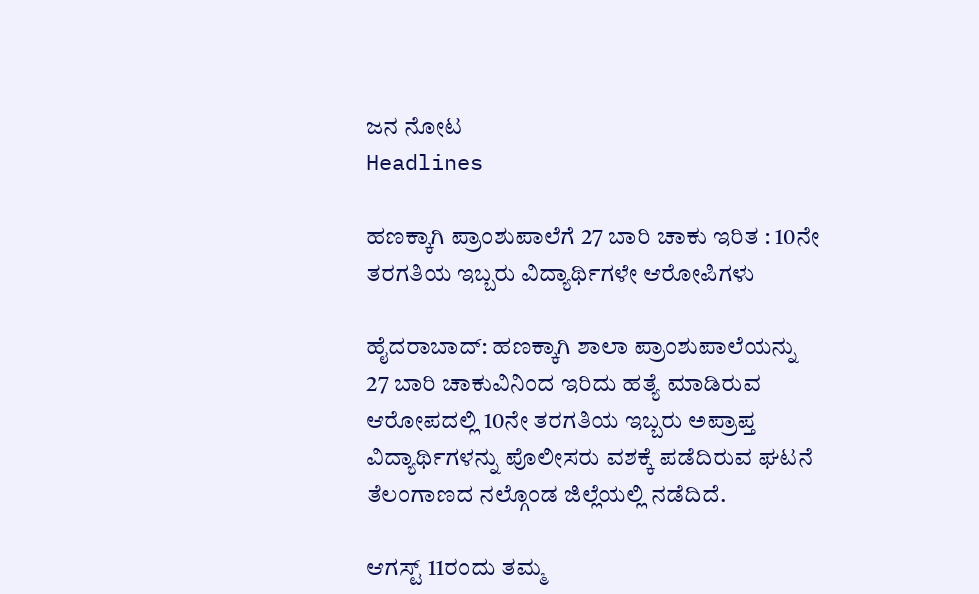ಜನ ನೋಟ
Headlines

ಹಣಕ್ಕಾಗಿ ಪ್ರಾಂಶುಪಾಲೆಗೆ 27 ಬಾರಿ ಚಾಕು ಇರಿತ : 10ನೇ ತರಗತಿಯ ಇಬ್ಬರು ವಿದ್ಯಾರ್ಥಿಗಳೇ ಆರೋಪಿಗಳು

ಹೈದರಾಬಾದ್: ಹಣಕ್ಕಾಗಿ ಶಾಲಾ ಪ್ರಾಂಶುಪಾಲೆಯನ್ನು 27 ಬಾರಿ ಚಾಕುವಿನಿಂದ ಇರಿದು ಹತ್ಯೆ ಮಾಡಿರುವ ಆರೋಪದಲ್ಲಿ 10ನೇ ತರಗತಿಯ ಇಬ್ಬರು ಅಪ್ರಾಪ್ತ ವಿದ್ಯಾರ್ಥಿಗಳನ್ನು ಪೊಲೀಸರು ವಶಕ್ಕೆ ಪಡೆದಿರುವ ಘಟನೆ ತೆಲಂಗಾಣದ ನಲ್ಗೊಂಡ ಜಿಲ್ಲೆಯಲ್ಲಿ ನಡೆದಿದೆ.

ಆಗಸ್ಟ್ 11ರಂದು ತಮ್ಮ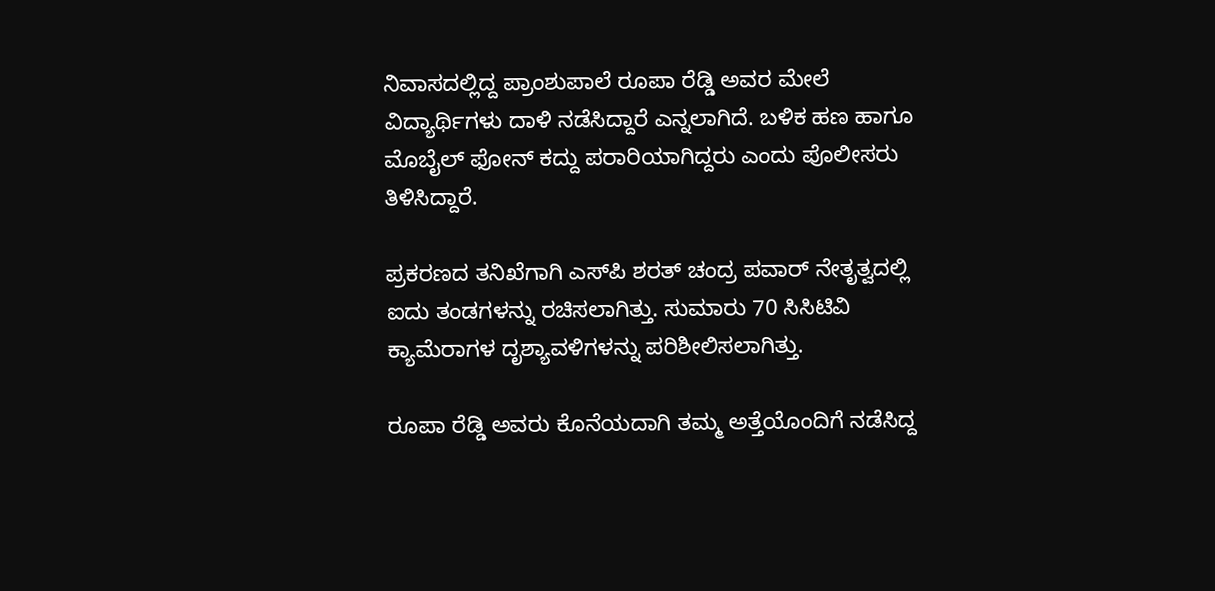ನಿವಾಸದಲ್ಲಿದ್ದ ಪ್ರಾಂಶುಪಾಲೆ ರೂಪಾ ರೆಡ್ಡಿ ಅವರ ಮೇಲೆ ವಿದ್ಯಾರ್ಥಿಗಳು ದಾಳಿ ನಡೆಸಿದ್ದಾರೆ ಎನ್ನಲಾಗಿದೆ. ಬಳಿಕ ಹಣ ಹಾಗೂ ಮೊಬೈಲ್ ಫೋನ್ ಕದ್ದು ಪರಾರಿಯಾಗಿದ್ದರು ಎಂದು ಪೊಲೀಸರು ತಿಳಿಸಿದ್ದಾರೆ.

ಪ್ರಕರಣದ ತನಿಖೆಗಾಗಿ ಎಸ್‌ಪಿ ಶರತ್ ಚಂದ್ರ ಪವಾರ್ ನೇತೃತ್ವದಲ್ಲಿ ಐದು ತಂಡಗಳನ್ನು ರಚಿಸಲಾಗಿತ್ತು. ಸುಮಾರು 70 ಸಿಸಿಟಿವಿ ಕ್ಯಾಮೆರಾಗಳ ದೃಶ್ಯಾವಳಿಗಳನ್ನು ಪರಿಶೀಲಿಸಲಾಗಿತ್ತು.

ರೂಪಾ ರೆಡ್ಡಿ ಅವರು ಕೊನೆಯದಾಗಿ ತಮ್ಮ ಅತ್ತೆಯೊಂದಿಗೆ ನಡೆಸಿದ್ದ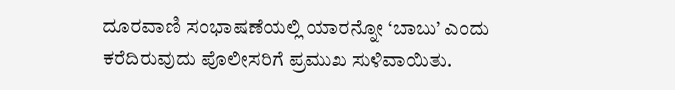ದೂರವಾಣಿ ಸಂಭಾಷಣೆಯಲ್ಲಿ ಯಾರನ್ನೋ ‘ಬಾಬು’ ಎಂದು ಕರೆದಿರುವುದು ಪೊಲೀಸರಿಗೆ ಪ್ರಮುಖ ಸುಳಿವಾಯಿತು.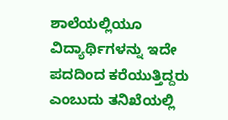ಶಾಲೆಯಲ್ಲಿಯೂ ವಿದ್ಯಾರ್ಥಿಗಳನ್ನು ಇದೇ ಪದದಿಂದ ಕರೆಯುತ್ತಿದ್ದರು ಎಂಬುದು ತನಿಖೆಯಲ್ಲಿ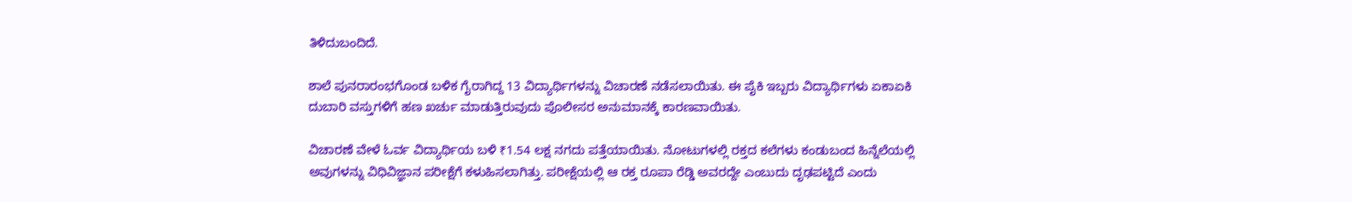ತಿಳಿದುಬಂದಿದೆ.

ಶಾಲೆ ಪುನರಾರಂಭಗೊಂಡ ಬಳಿಕ ಗೈರಾಗಿದ್ದ 13 ವಿದ್ಯಾರ್ಥಿಗಳನ್ನು ವಿಚಾರಣೆ ನಡೆಸಲಾಯಿತು. ಈ ಪೈಕಿ ಇಬ್ಬರು ವಿದ್ಯಾರ್ಥಿಗಳು ಏಕಾಏಕಿ ದುಬಾರಿ ವಸ್ತುಗಳಿಗೆ ಹಣ ಖರ್ಚು ಮಾಡುತ್ತಿರುವುದು ಪೊಲೀಸರ ಅನುಮಾನಕ್ಕೆ ಕಾರಣವಾಯಿತು.

ವಿಚಾರಣೆ ವೇಳೆ ಓರ್ವ ವಿದ್ಯಾರ್ಥಿಯ ಬಳಿ ₹1.54 ಲಕ್ಷ ನಗದು ಪತ್ತೆಯಾಯಿತು. ನೋಟುಗಳಲ್ಲಿ ರಕ್ತದ ಕಲೆಗಳು ಕಂಡುಬಂದ ಹಿನ್ನೆಲೆಯಲ್ಲಿ ಅವುಗಳನ್ನು ವಿಧಿವಿಜ್ಞಾನ ಪರೀಕ್ಷೆಗೆ ಕಳುಹಿಸಲಾಗಿತ್ತು. ಪರೀಕ್ಷೆಯಲ್ಲಿ ಆ ರಕ್ತ ರೂಪಾ ರೆಡ್ಡಿ ಅವರದ್ದೇ ಎಂಬುದು ದೃಢಪಟ್ಟಿದೆ ಎಂದು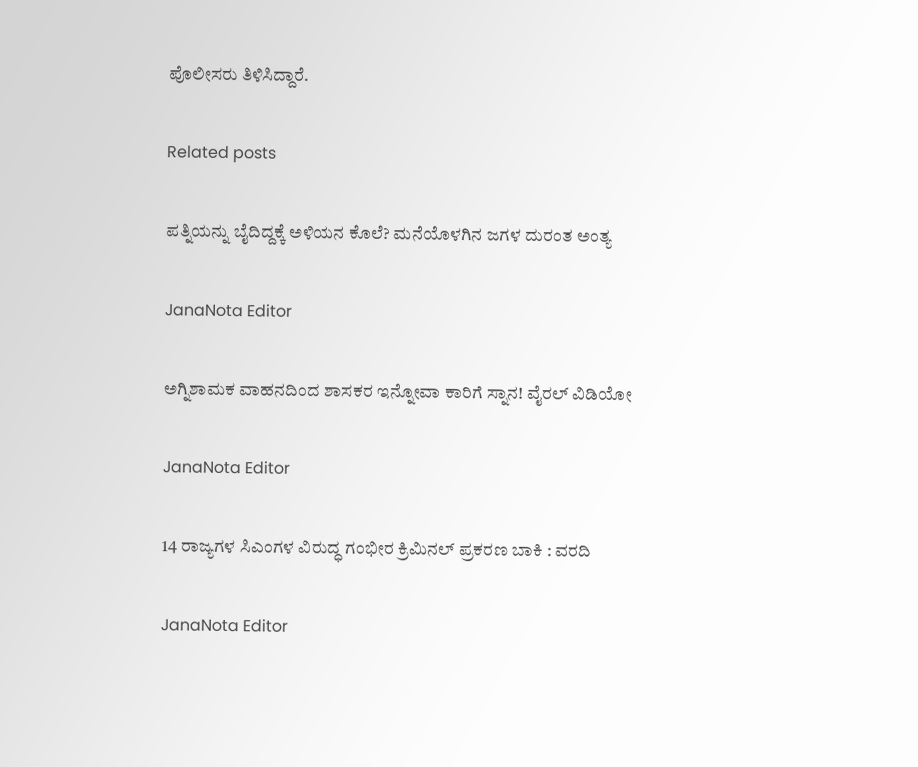ಪೊಲೀಸರು ತಿಳಿಸಿದ್ದಾರೆ.

Related posts

ಪತ್ನಿಯನ್ನು ಬೈದಿದ್ದಕ್ಕೆ ಅಳಿಯನ ಕೊಲೆ? ಮನೆಯೊಳಗಿನ ಜಗಳ ದುರಂತ ಅಂತ್ಯ

JanaNota Editor

ಅಗ್ನಿಶಾಮಕ ವಾಹನದಿಂದ ಶಾಸಕರ ಇನ್ನೋವಾ ಕಾರಿಗೆ ಸ್ನಾನ! ವೈರಲ್ ವಿಡಿಯೋ

JanaNota Editor

14 ರಾಜ್ಯಗಳ ಸಿಎಂಗಳ ವಿರುದ್ಧ ಗಂಭೀರ ಕ್ರಿಮಿನಲ್ ಪ್ರಕರಣ ಬಾಕಿ : ವರದಿ

JanaNota Editor